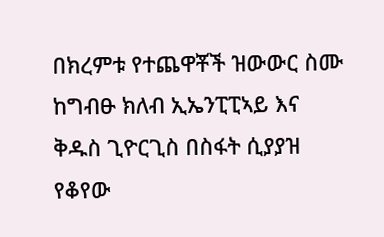በክረምቱ የተጨዋቾች ዝውውር ስሙ ከግብፁ ክለብ ኢኤንፒፒኣይ እና ቅዱስ ጊዮርጊስ በስፋት ሲያያዝ የቆየው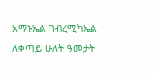አማኑኤል ገብረሚካኤል ለቀጣይ ሁለት ዓመታት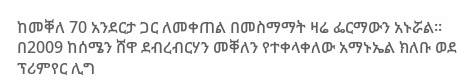ከመቐለ 70 አንደርታ ጋር ለመቀጠል በመስማማት ዛሬ ፌርማውን አኑሯል።
በ2009 ከሰሜን ሸዋ ደብረብርሃን መቐለን የተቀላቀለው አማኑኤል ክለቡ ወደ ፕሪምየር ሊግ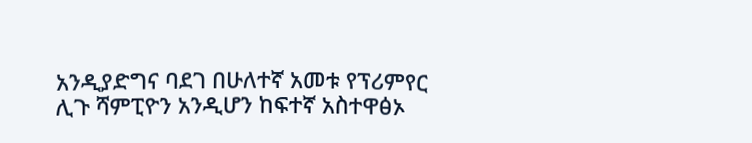አንዲያድግና ባደገ በሁለተኛ አመቱ የፕሪምየር ሊጉ ሻምፒዮን አንዲሆን ከፍተኛ አስተዋፅኦ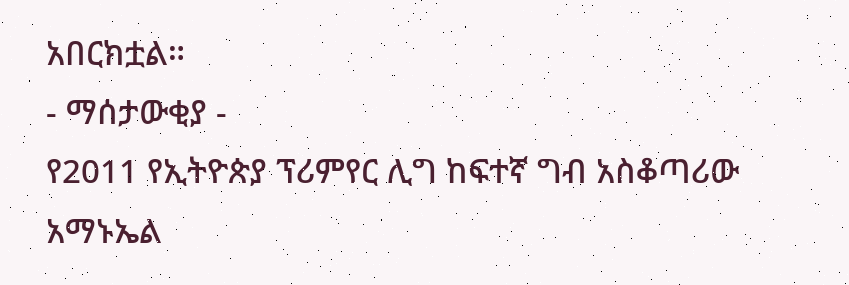አበርክቷል።
- ማሰታውቂያ -
የ2011 የኢትዮጵያ ፕሪምየር ሊግ ከፍተኛ ግብ አስቆጣሪው አማኑኤል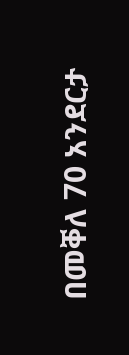በመቐለ 70 አንደርታ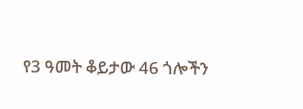የ3 ዓመት ቆይታው 46 ጎሎችን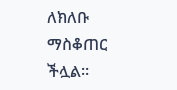ለክለቡ ማስቆጠር ችሏል።